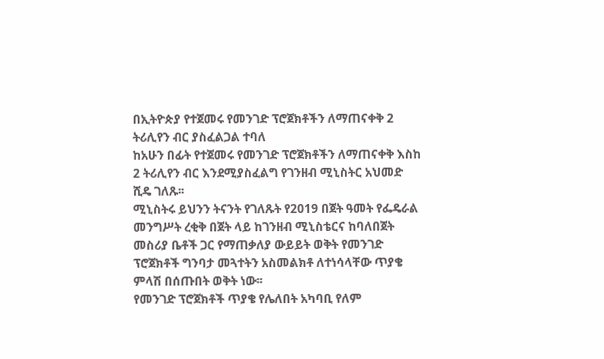በኢትዮጵያ የተጀመሩ የመንገድ ፕሮጀክቶችን ለማጠናቀቅ 2 ትሪሊየን ብር ያስፈልጋል ተባለ
ከአሁን በፊት የተጀመሩ የመንገድ ፕሮጀክቶችን ለማጠናቀቅ እስከ 2 ትሪሊየን ብር እንደሚያስፈልግ የገንዘብ ሚኒስትር አህመድ ሺዴ ገለጹ፡፡
ሚኒስትሩ ይህንን ትናንት የገለጹት የ2019 በጀት ዓመት የፌዴራል መንግሥት ረቂቅ በጀት ላይ ከገንዘብ ሚኒስቴርና ከባለበጀት መስሪያ ቤቶች ጋር የማጠቃለያ ውይይት ወቅት የመንገድ ፕሮጀክቶች ግንባታ መጓተትን አስመልክቶ ለተነሳላቸው ጥያቄ ምላሽ በሰጡበት ወቅት ነው፡፡
የመንገድ ፕሮጀክቶች ጥያቄ የሌለበት አካባቢ የለም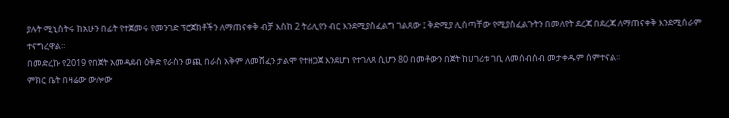ያሉት ሚኒስትሩ ከአሁን በፊት የተጀመሩ የመንገድ ፕሮጀክቶችን ለማጠናቀቅ ብቻ እስከ 2 ትሪሊየን ብር እንደሚያስፈልግ ገልጸው ፤ ቅድሚያ ሊሰጣቸው የሚያስፈልጉትን በመለየት ደረጃ በደረጃ ለማጠናቀቅ እንደሚሰራም ተናግረዋል።
በመድረኩ የ2019 የበጀት አመዳደብ ዕቅድ የራስን ወጪ በራስ አቅም ለመሸፈን ታልሞ የተዘጋጀ እንደሆነ የተገለጸ ሲሆን 80 በመቶውን በጀት ከሀገሪቱ ገቢ ለመሰብሰብ መታቀዱም ሰምተናል፡፡
ምክር ቤት በዛሬው ውሎው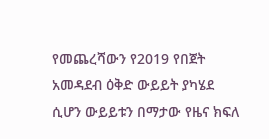የመጨረሻውን የ2019 የበጀት አመዳደብ ዕቅድ ውይይት ያካሄደ ሲሆን ውይይቱን በማታው የዜና ክፍለ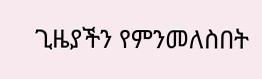ጊዜያችን የምንመለስበት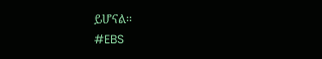ይሆናል፡፡
#EBS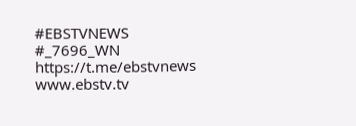#EBSTVNEWS
#_7696_WN
https://t.me/ebstvnews
www.ebstv.tv